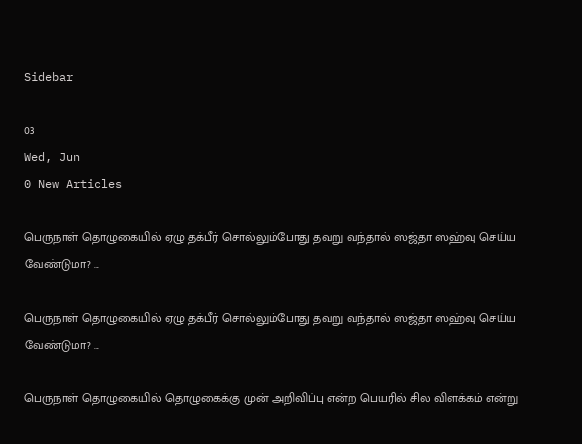Sidebar

03
Wed, Jun
0 New Articles

பெருநாள் தொழுகையில் ஏழு தக்பீர் சொல்லும்போது தவறு வந்தால் ஸஜ்தா ஸஹ்வு செய்ய வேண்டுமா? ...

பெருநாள் தொழுகையில் ஏழு தக்பீர் சொல்லும்போது தவறு வந்தால் ஸஜ்தா ஸஹ்வு செய்ய வேண்டுமா? ...

பெருநாள் தொழுகையில் தொழுகைக்கு முன் அறிவிப்பு என்ற பெயரில் சில விளக்கம் என்று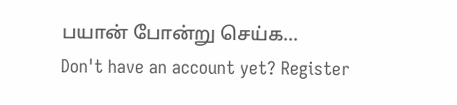பயான் போன்று செய்க...
Don't have an account yet? Register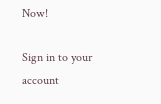Now!

Sign in to your account